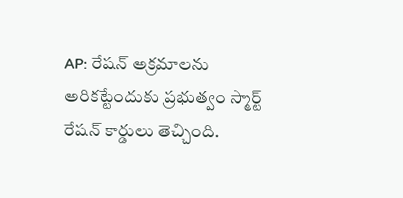AP: రేషన్ అక్రమాలను అరికట్టేందుకు ప్రభుత్వం స్మార్ట్ రేషన్ కార్డులు తెచ్చింది.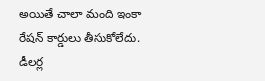అయితే చాలా మంది ఇంకా రేషన్ కార్డులు తీసుకోలేదు. డీలర్ల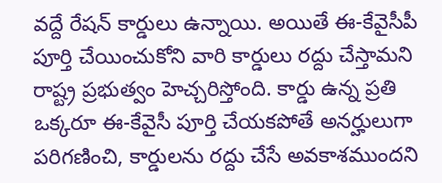వద్దే రేషన్ కార్డులు ఉన్నాయి. అయితే ఈ-కేవైసీపీ పూర్తి చేయించుకోని వారి కార్డులు రద్దు చేస్తామని రాష్ట్ర ప్రభుత్వం హెచ్చరిస్తోంది. కార్డు ఉన్న ప్రతి ఒక్కరూ ఈ-కేవైసీ పూర్తి చేయకపోతే అనర్హులుగా పరిగణించి, కార్డులను రద్దు చేసే అవకాశముందని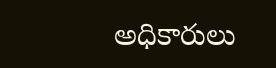అధికారులు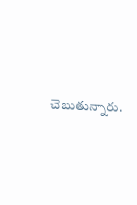చెబుతున్నారు.